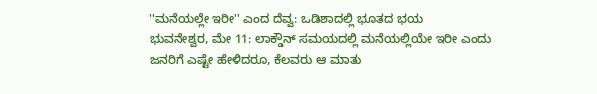''ಮನೆಯಲ್ಲೇ ಇರೀ'' ಎಂದ ದೆವ್ವ: ಒಡಿಶಾದಲ್ಲಿ ಭೂತದ ಭಯ
ಭುವನೇಶ್ವರ, ಮೇ 11: ಲಾಕ್ಡೌನ್ ಸಮಯದಲ್ಲಿ ಮನೆಯಲ್ಲಿಯೇ ಇರೀ ಎಂದು ಜನರಿಗೆ ಎಷ್ಟೇ ಹೇಳಿದರೂ, ಕೆಲವರು ಆ ಮಾತು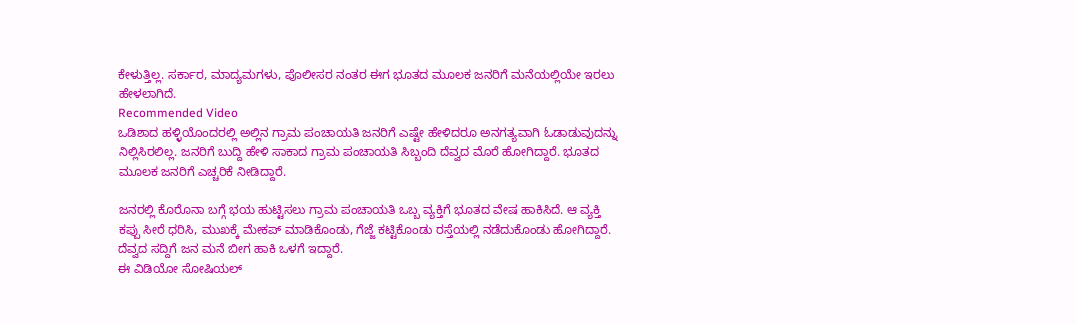ಕೇಳುತ್ತಿಲ್ಲ. ಸರ್ಕಾರ, ಮಾದ್ಯಮಗಳು, ಪೊಲೀಸರ ನಂತರ ಈಗ ಭೂತದ ಮೂಲಕ ಜನರಿಗೆ ಮನೆಯಲ್ಲಿಯೇ ಇರಲು ಹೇಳಲಾಗಿದೆ.
Recommended Video
ಒಡಿಶಾದ ಹಳ್ಳಿಯೊಂದರಲ್ಲಿ ಅಲ್ಲಿನ ಗ್ರಾಮ ಪಂಚಾಯತಿ ಜನರಿಗೆ ಎಷ್ಟೇ ಹೇಳಿದರೂ ಅನಗತ್ಯವಾಗಿ ಓಡಾಡುವುದನ್ನು ನಿಲ್ಲಿಸಿರಲಿಲ್ಲ. ಜನರಿಗೆ ಬುದ್ದಿ ಹೇಳಿ ಸಾಕಾದ ಗ್ರಾಮ ಪಂಚಾಯತಿ ಸಿಬ್ಬಂದಿ ದೆವ್ವದ ಮೊರೆ ಹೋಗಿದ್ದಾರೆ. ಭೂತದ ಮೂಲಕ ಜನರಿಗೆ ಎಚ್ಚರಿಕೆ ನೀಡಿದ್ದಾರೆ.

ಜನರಲ್ಲಿ ಕೊರೊನಾ ಬಗ್ಗೆ ಭಯ ಹುಟ್ಟಿಸಲು ಗ್ರಾಮ ಪಂಚಾಯತಿ ಒಬ್ಬ ವ್ಯಕ್ತಿಗೆ ಭೂತದ ವೇಷ ಹಾಕಿಸಿದೆ. ಆ ವ್ಯಕ್ತಿ ಕಪ್ಪು ಸೀರೆ ಧರಿಸಿ, ಮುಖಕ್ಕೆ ಮೇಕಪ್ ಮಾಡಿಕೊಂಡು, ಗೆಜ್ಜೆ ಕಟ್ಟಿಕೊಂಡು ರಸ್ತೆಯಲ್ಲಿ ನಡೆದುಕೊಂಡು ಹೋಗಿದ್ದಾರೆ. ದೆವ್ವದ ಸದ್ದಿಗೆ ಜನ ಮನೆ ಬೀಗ ಹಾಕಿ ಒಳಗೆ ಇದ್ದಾರೆ.
ಈ ವಿಡಿಯೋ ಸೋಷಿಯಲ್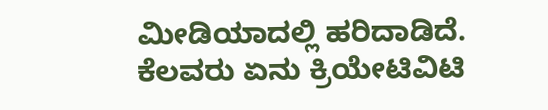ಮೀಡಿಯಾದಲ್ಲಿ ಹರಿದಾಡಿದೆ. ಕೆಲವರು ಏನು ಕ್ರಿಯೇಟಿವಿಟಿ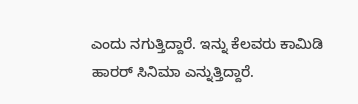ಎಂದು ನಗುತ್ತಿದ್ದಾರೆ. ಇನ್ನು ಕೆಲವರು ಕಾಮಿಡಿ ಹಾರರ್ ಸಿನಿಮಾ ಎನ್ನುತ್ತಿದ್ದಾರೆ.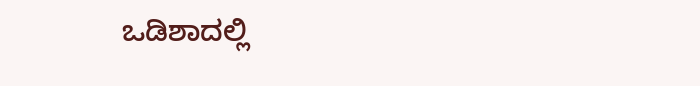ಒಡಿಶಾದಲ್ಲಿ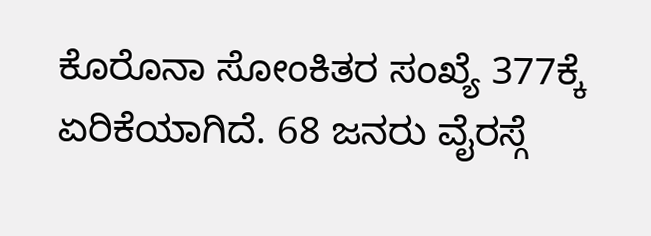ಕೊರೊನಾ ಸೋಂಕಿತರ ಸಂಖ್ಯೆ 377ಕ್ಕೆ ಏರಿಕೆಯಾಗಿದೆ. 68 ಜನರು ವೈರಸ್ಗೆ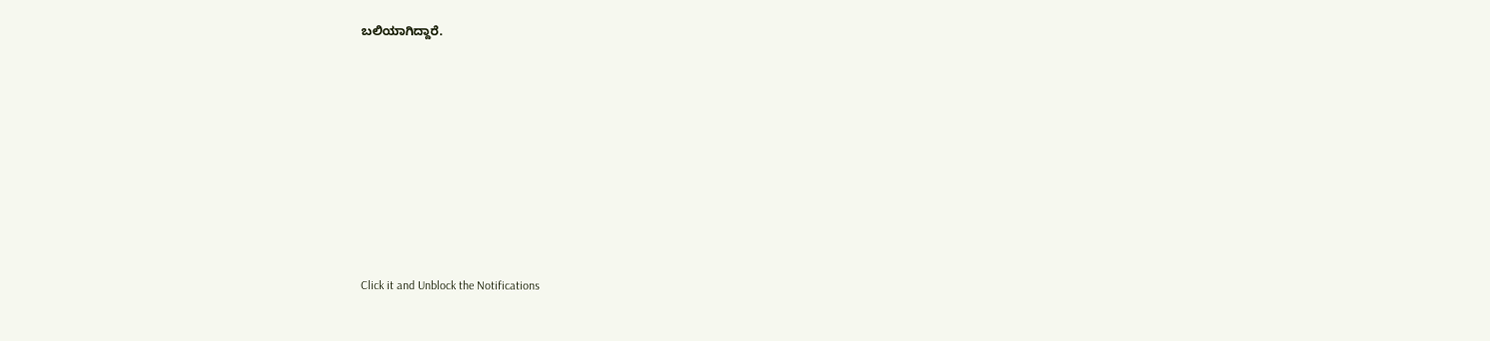ಬಲಿಯಾಗಿದ್ದಾರೆ.












Click it and Unblock the Notifications